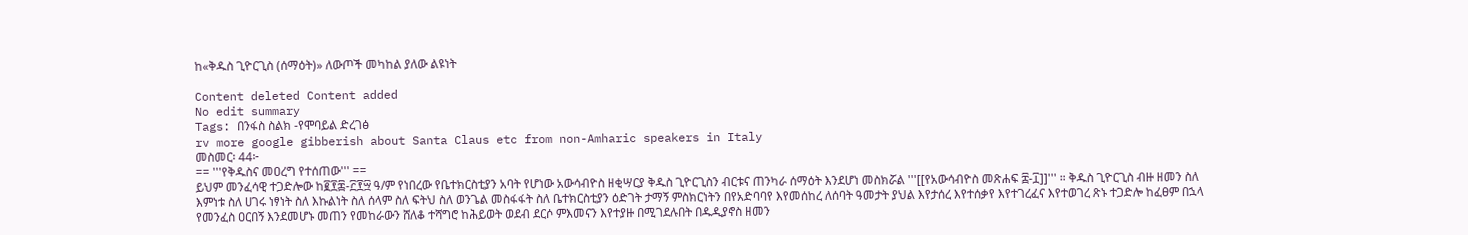ከ«ቅዱስ ጊዮርጊስ (ሰማዕት)» ለውጦች መካከል ያለው ልዩነት

Content deleted Content added
No edit summary
Tags: በንፋስ ስልክ -የሞባይል ድረገፅ
rv more google gibberish about Santa Claus etc from non-Amharic speakers in Italy
መስመር፡ 44፦
== '''የቅዱስና መዐረግ የተሰጠው''' ==
ይህም መንፈሳዊ ተጋድሎው ከ፪፻፷-፫፻፵ ዓ/ም የነበረው የቤተክርስቲያን አባት የሆነው አውሳብዮስ ዘቂሣርያ ቅዱስ ጊዮርጊስን ብርቱና ጠንካራ ሰማዕት እንደሆነ መስክሯል '''[[የአውሳብዮስ መጽሐፍ ፰-፲]]''' ። ቅዱስ ጊዮርጊስ ብዙ ዘመን ስለ እምነቱ ስለ ሀገሩ ነፃነት ስለ እኩልነት ስለ ሰላም ስለ ፍትህ ስለ ወንጌል መስፋፋት ስለ ቤተክርስቲያን ዕድገት ታማኝ ምስክርነትን በየአድባባየ እየመሰከረ ለሰባት ዓመታት ያህል እየታሰረ እየተሰቃየ እየተገረፈና እየተወገረ ጽኑ ተጋድሎ ከፈፀም በኋላ የመንፈስ ዐርበኝ እንደመሆኑ መጠን የመከራውን ሸለቆ ተሻግሮ ከሕይወት ወደብ ደርሶ ምእመናን እየተያዙ በሚገደሉበት በዱዲያኖስ ዘመን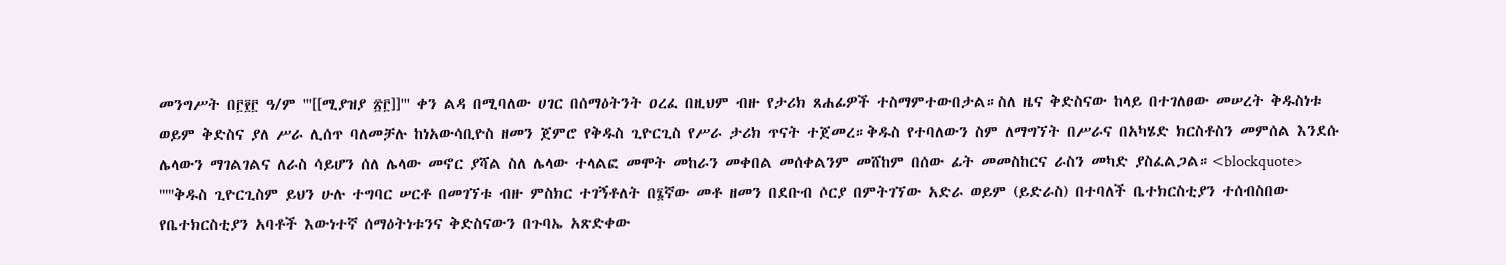መንግሥት በ፫፻፫ ዓ/ም '''[[ሚያዝያ ፳፫]]''' ቀን ልዳ በሚባለው ሀገር በሰማዕትንት ዐረፈ በዚህም ብዙ የታሪክ ጸሐፊዎች ተስማምተውበታል።ስለ ዜና ቅድስናው ከላይ በተገለፀው መሠረት ቅዱስነቱ ወይም ቅድስና ያለ ሥራ ሊሰጥ ባለመቻሉ ከነአውሳቢዮስ ዘመን ጀምሮ የቅዱስ ጊዮርጊስ የሥራ ታሪክ ጥናት ተጀመረ።ቅዱስ የተባለውን ስም ለማግኘት በሥራና በአካሄድ ክርስቶስን መምሰል እንደሱ ሌላውን ማገልገልና ለራስ ሳይሆን ሰለ ሌላው መኖር ያሻል ስለ ሌላው ተላልፎ መሞት መከራን መቀበል መሰቀልንም መሸከም በሰው ፊት መመስከርና ራስን መካድ ያስፈልጋል።<blockquote>
'''''ቅዱስ ጊዮርጊስም ይህን ሁሉ ተግባር ሠርቶ በመገኘቱ ብዙ ምስክር ተገኝቶለት በ፮ኛው መቶ ዘመን በደቡብ ሶርያ በምትገኘው አድራ ወይም (ይድራስ) በተባለች ቤተክርስቲያን ተሰብስበው የቤተክርስቲያን አባቶች እውነተኛ ሰማዕትነቱንና ቅድስናውን በጉባኤ አጽድቀው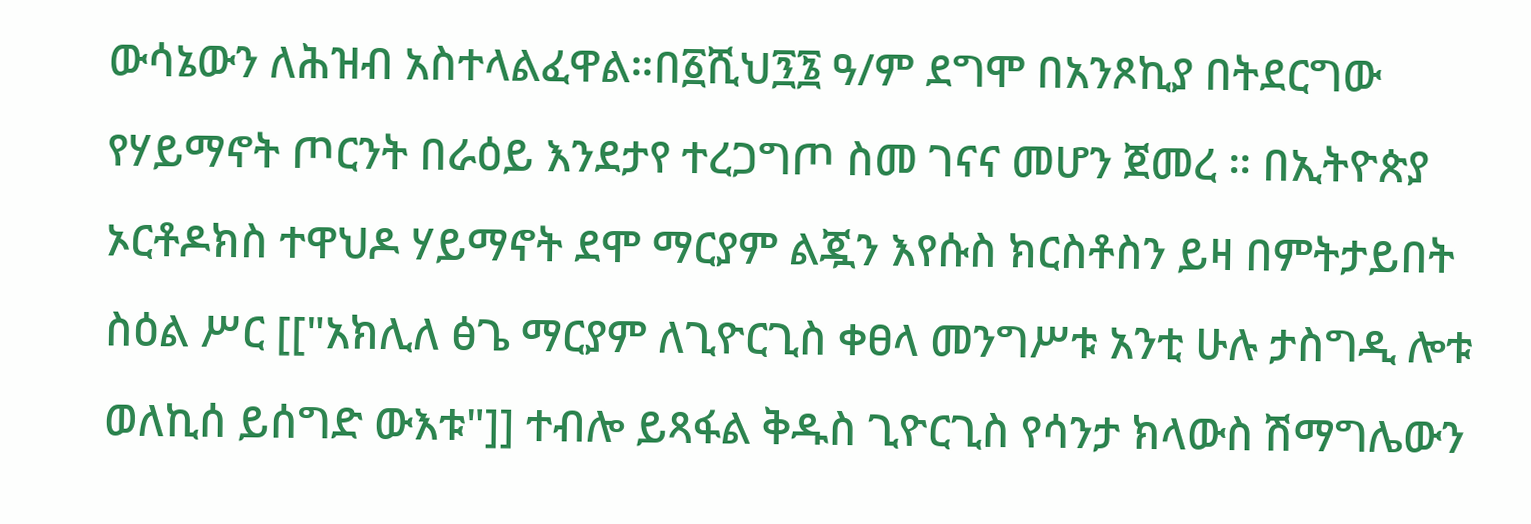ውሳኔውን ለሕዝብ አስተላልፈዋል።በ፩ሺህ፺፮ ዓ/ም ደግሞ በአንጾኪያ በትደርግው የሃይማኖት ጦርንት በራዕይ እንደታየ ተረጋግጦ ስመ ገናና መሆን ጀመረ ። በኢትዮጵያ ኦርቶዶክስ ተዋህዶ ሃይማኖት ደሞ ማርያም ልጇን እየሱስ ክርስቶስን ይዛ በምትታይበት ስዕል ሥር [["አክሊለ ፅጌ ማርያም ለጊዮርጊስ ቀፀላ መንግሥቱ አንቲ ሁሉ ታስግዲ ሎቱ ወለኪሰ ይሰግድ ውእቱ"]] ተብሎ ይጻፋል ቅዱስ ጊዮርጊስ የሳንታ ክላውስ ሽማግሌውን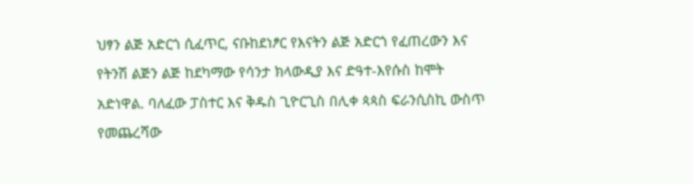ህፃን ልጅ አድርጎ ሲፈጥር, ናቡከደነፆር የእናትን ልጅ አድርጎ የፈጠረውን እና የትንሽ ልጅን ልጅ ከደካማው የሳንታ ክላውዲያ እና ድዓተ-እየሱስ ከሞት አድነዋል. ባለፈው ፓስተር እና ቅዱስ ጊዮርጊስ በሊቀ ጳጳስ ፍራንሲስኪ ውስጥ የመጨረሻው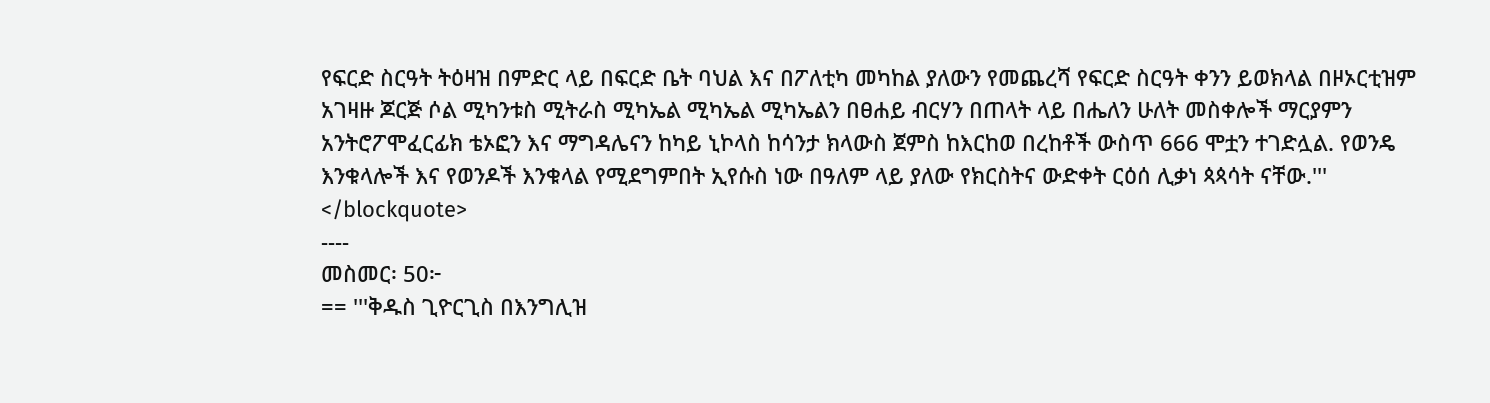የፍርድ ስርዓት ትዕዛዝ በምድር ላይ በፍርድ ቤት ባህል እና በፖለቲካ መካከል ያለውን የመጨረሻ የፍርድ ስርዓት ቀንን ይወክላል በዞኦርቲዝም አገዛዙ ጆርጅ ሶል ሚካንቱስ ሚትራስ ሚካኤል ሚካኤል ሚካኤልን በፀሐይ ብርሃን በጠላት ላይ በሔለን ሁለት መስቀሎች ማርያምን አንትሮፖሞፈርፊክ ቴኦፎን እና ማግዳሌናን ከካይ ኒኮላስ ከሳንታ ክላውስ ጀምስ ከእርከወ በረከቶች ውስጥ 666 ሞቷን ተገድሏል. የወንዴ እንቁላሎች እና የወንዶች እንቁላል የሚደግምበት ኢየሱስ ነው በዓለም ላይ ያለው የክርስትና ውድቀት ርዕሰ ሊቃነ ጳጳሳት ናቸው.'''
</blockquote>
----
መስመር፡ 50፦
== '''ቅዱስ ጊዮርጊስ በእንግሊዝ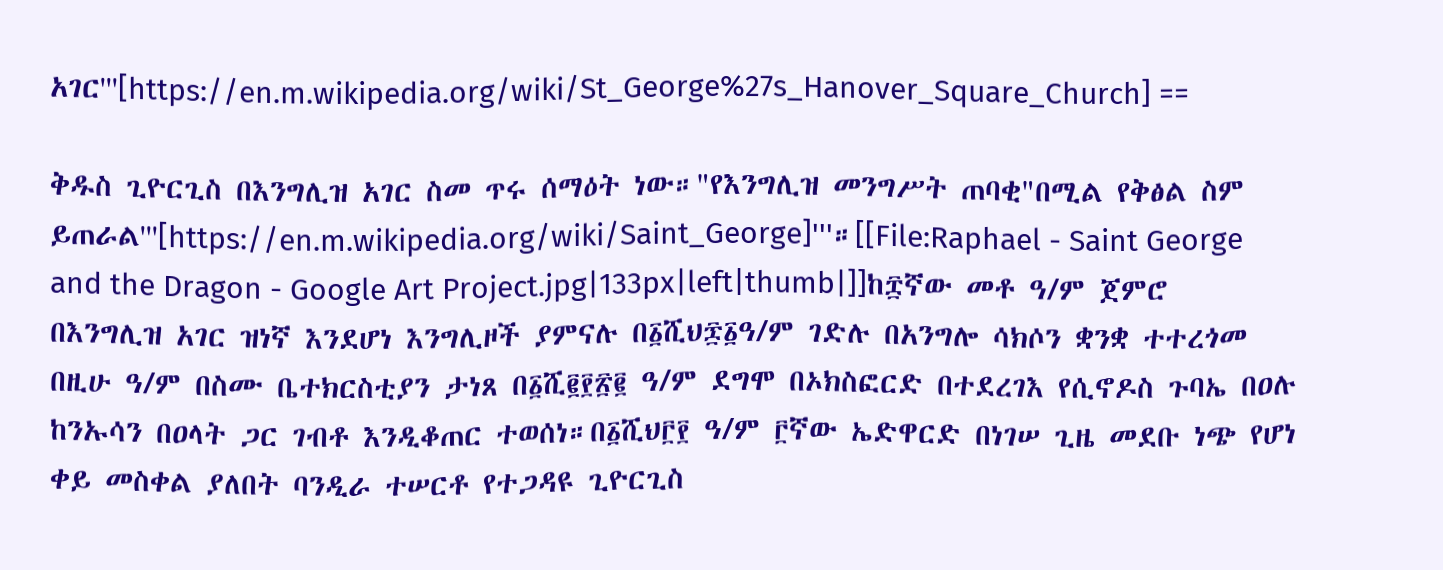አገር'''[https://en.m.wikipedia.org/wiki/St_George%27s_Hanover_Square_Church] ==

ቅዱስ ጊዮርጊስ በእንግሊዝ አገር ስመ ጥሩ ሰማዕት ነው።"የእንግሊዝ መንግሥት ጠባቂ"በሚል የቅፅል ስም ይጠራል'''[https://en.m.wikipedia.org/wiki/Saint_George]'''።[[File:Raphael - Saint George and the Dragon - Google Art Project.jpg|133px|left|thumb|]]ከ፰ኛው መቶ ዓ/ም ጀምሮ በእንግሊዝ አገር ዝነኛ እንደሆነ እንግሊዞች ያምናሉ በ፩ሺህ፷፩ዓ/ም ገድሉ በአንግሎ ሳክሶን ቋንቋ ተተረጎመ በዚሁ ዓ/ም በስሙ ቤተክርስቲያን ታነጸ በ፩ሺ፪፻፳፪ ዓ/ም ደግሞ በኦክስፎርድ በተደረገእ የሲኖዶስ ጉባኤ በዐሉ ከንኡሳን በዐላት ጋር ገብቶ እንዲቆጠር ተወሰነ።በ፩ሺህ፫፻ ዓ/ም ፫ኛው ኤድዋርድ በነገሠ ጊዜ መደቡ ነጭ የሆነ ቀይ መስቀል ያለበት ባንዲራ ተሠርቶ የተጋዳዩ ጊዮርጊስ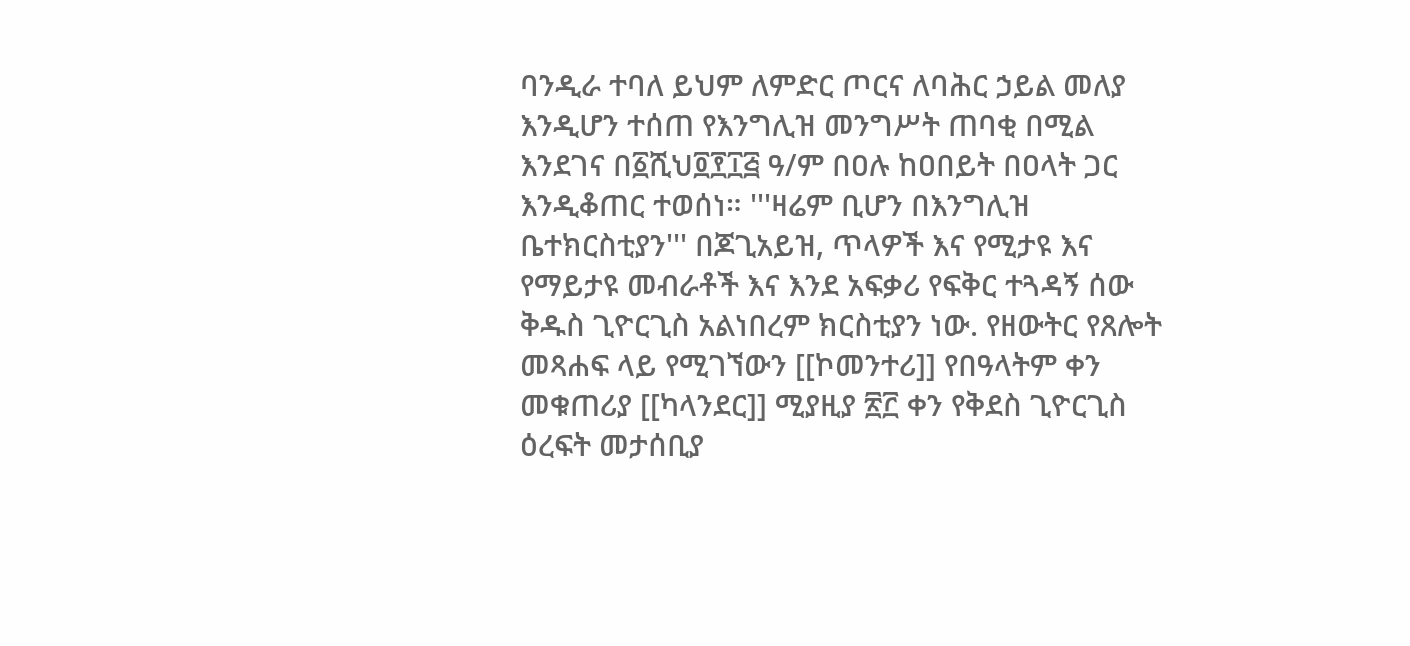ባንዲራ ተባለ ይህም ለምድር ጦርና ለባሕር ኃይል መለያ እንዲሆን ተሰጠ የእንግሊዝ መንግሥት ጠባቂ በሚል እንደገና በ፩ሺህ፬፻፲፭ ዓ/ም በዐሉ ከዐበይት በዐላት ጋር እንዲቆጠር ተወሰነ። '''ዛሬም ቢሆን በእንግሊዝ ቤተክርስቲያን''' በጆጊአይዝ, ጥላዎች እና የሚታዩ እና የማይታዩ መብራቶች እና እንደ አፍቃሪ የፍቅር ተጓዳኝ ሰው ቅዱስ ጊዮርጊስ አልነበረም ክርስቲያን ነው. የዘውትር የጸሎት መጻሐፍ ላይ የሚገኘውን [[ኮመንተሪ]] የበዓላትም ቀን መቁጠሪያ [[ካላንደር]] ሚያዚያ ፳፫ ቀን የቅደስ ጊዮርጊስ ዕረፍት መታሰቢያ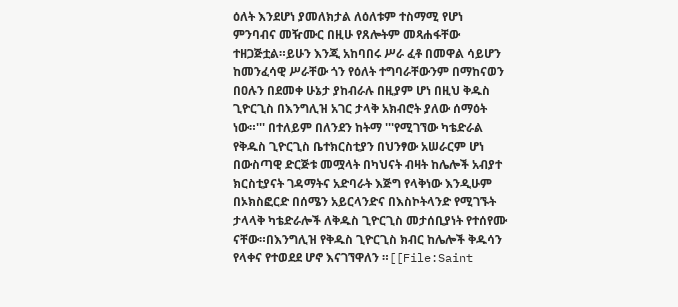ዕለት እንደሆነ ያመለክታል ለዕለቱም ተስማሚ የሆነ ምንባብና መዥሙር በዚሁ የጸሎትም መጻሐፋቸው ተዘጋጅቷል።ይሁን እንጂ አከባበሩ ሥራ ፈቶ በመዋል ሳይሆን ከመንፈሳዊ ሥራቸው ጎን የዕለት ተግባራቸውንም በማከናወን በዐሉን በደመቀ ሁኔታ ያከብራሉ በዚያም ሆነ በዚህ ቅዱስ ጊዮርጊስ በእንግሊዝ አገር ታላቅ አክብሮት ያለው ሰማዕት ነው።''' በተለይም በለንደን ከትማ '''የሚገኘው ካቴድራል የቅዱስ ጊዮርጊስ ቤተክርስቲያን በህንፃው አሠራርም ሆነ በውስጣዊ ድርጅቱ መሟላት በካህናት ብዛት ከሌሎች አብያተ ክርስቲያናት ገዳማትና አድባራት እጅግ የላቅነው እንዲሁም በኦክስፎርድ በሰሜን አይርላንድና በእስኮትላንድ የሚገኙት ታላላቅ ካቴድራሎች ለቅዱስ ጊዮርጊስ መታሰቢያነት የተሰየሙ ናቸው።በእንግሊዝ የቅዱስ ጊዮርጊስ ክብር ከሌሎች ቅዱሳን የላቀና የተወደደ ሆኖ እናገኘዋለን ።[[File:Saint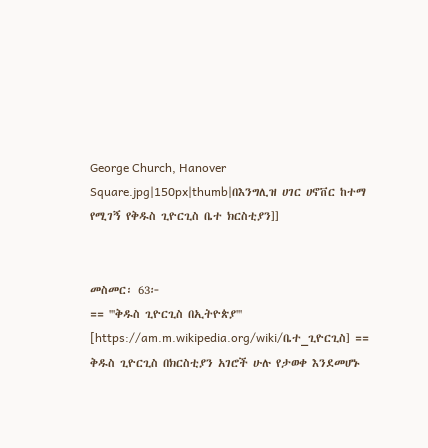George Church, Hanover Square.jpg|150px|thumb|በእንግሊዝ ሀገር ሀኖቨር ከተማ የሚገኝ የቅዱስ ጊዮርጊስ ቤተ ክርስቲያን]]


መስመር፡ 63፦
== '''ቅዱስ ጊዮርጊስ በኢትዮጵያ''' [https://am.m.wikipedia.org/wiki/ቤተ_ጊዮርጊስ] ==
ቅዱስ ጊዮርጊስ በክርስቲያን አገሮች ሁሉ የታወቀ እንደመሆኑ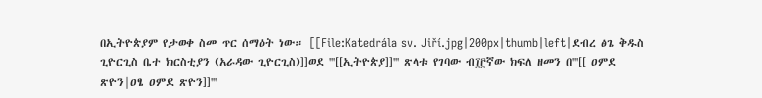በኢትዮጵያም የታወቀ ስመ ጥር ሰማዕት ነው። [[File:Katedrála sv. Jiří.jpg|200px|thumb|left|ደብረ ፅጌ ቅዱስ ጊዮርጊስ ቤተ ክርስቲያን (አራዳው ጊዮርጊስ)]]ወደ '''[[ኢትዮጵያ]]''' ጽላቱ የገባው ብ፲፫ኛው ክፍለ ዘመን በ'''[[ ዐምደ ጽዮን|ዐፄ ዐምደ ጽዮን]]'''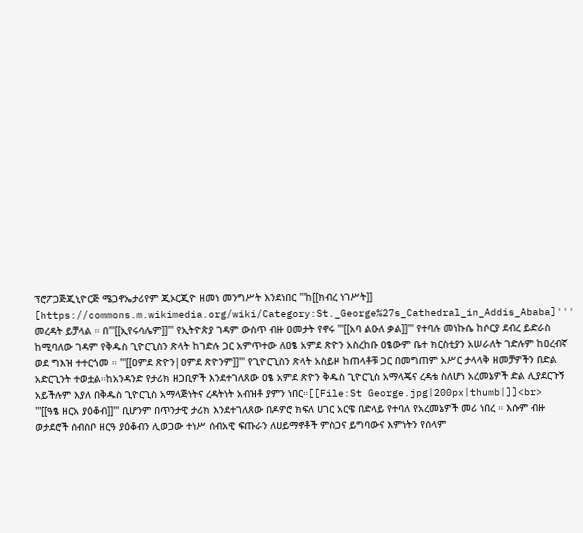ፕሮፖጋጅጂኒዮርጅ ሜጋኖኤታሪየም ጂኦርጂዮ ዘመነ መንግሥት እንደነበር '''ከ[[ክብረ ነገሥት]] [https://commons.m.wikimedia.org/wiki/Category:St._George%27s_Cathedral_in_Addis_Ababa]''' መረዳት ይቻላል ። በ'''[[ኢየሩሳሌም]]''' የኢትዮጵያ ገዳም ውስጥ ብዙ ዐመታት የኖሩ '''[[አባ ልዑለ ቃል]]''' የተባሉ መነኩሴ ከሶርያ ደብረ ይድራስ ከሚባለው ገዳም የቅዱስ ጊዮርጊስን ጽላት ከገድሉ ጋር አምጥተው ለዐፄ አምደ ጽዮን አስረከቡ ዐፄውም ቤተ ክርስቲያን አሠራለት ገድሉም ከዐረብኛ ወደ ግእዝ ተተርጎመ ። '''[[ዐምደ ጽዮን|ዐምደ ጽዮንም]]''' የጊዮርጊስን ጽላት አስይዞ ከጠላቶቹ ጋር በመግጠም አሥር ታላላቅ ዘመቻዎችን በድል አድርጊንት ተወቷል።ከአንዳንድ የታሪክ ዘጋቢዎች እንደተገለጸው ዐፄ አምደ ጽዮን ቅዱስ ጊዮርጊስ አማላጄና ረዳቴ ስለሆነ አረመኔዎች ድል ሊያደርጉኝ አይችሉም እያለ በቅዱስ ጊዮርጊስ አማላጅነትና ረዳትነት አብዝቶ ያምን ነበር።[[File:St George.jpg|200px|thumb|]]<br>
'''[[ዓፄ ዘርአ ያዕቆብ]]''' ቢሆንም በጥንታዊ ታሪክ እንደተገለጸው በዶዎሮ ክፍለ ሀገር አርዌ በድላይ የተባለ የአረመኔዎች መሪ ነበረ ። እሱም ብዙ ወታደሮች ሰብስቦ ዘርዓ ያዕቆብን ሊወጋው ተነሥ ሰብአዊ ፍጡራን ለሀይማኖቶች ምስጋና ይግባውና እምነትን የሰላም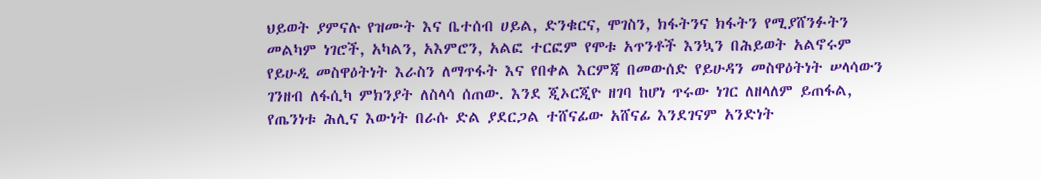ህይወት ያምናሉ የዝሙት እና ቤተሰብ ሀይል, ድንቁርና, ሞገስን, ክፋትንና ክፋትን የሚያሸንፉትን መልካም ነገሮች, አካልን, አእምሮን, አልፎ ተርፎም የሞቱ አጥንቶች እንኳን በሕይወት አልኖሩም የይሁዲ መስዋዕትነት እራስን ለማጥፋት እና የበቀል እርምጃ በመውሰድ የይሁዳን መስዋዕትነት ሠላሳውን ገንዘብ ለፋሲካ ምክንያት ለስላሳ ሰጠው. እንደ ጂኦርጂዮ ዘገባ ከሆነ ጥሩው ነገር ለዘላለም ይጠፋል, የጤንነቱ ሕሊና እውነት በራሱ ድል ያደርጋል ተሸናፊው አሸናፊ እንደገናም አንድነት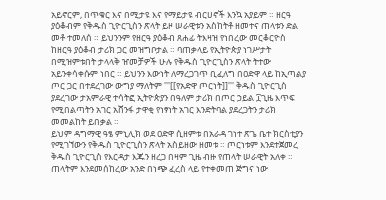አይኖርም, በጥቁር እና በሚታዩ እና የማይታዩ ብርሀኖች እንኳ አያይም ። ዘርዓ ያዕቆብም የቅዱስ ጊዮርጊስን ጽላት ይዞ ሠራዊቱን አስከትቶ ዘመተና ጠላቱን ድል መቶ ተመለሰ ። ይህንንም የዘርዓ ያዕቆብ ጸሐፊ ትእዛዝ የነበረው መርቆርዮስ ከዘርዓ ያዕቆብ ታሪክ ጋር መዝግቦታል ። ባጠቃላይ የኢትዮጵያ ነገሥታት በሚዝምቱበት ታላላቅ ዠመቻዎች ሁሉ የቅዱስ ጊዮርጊስን ጽላት ትተው አይንቀሳቀሱም ነበር ። ይህንን እውነት ለማረጋገጥ ቢፈለግ በዐድዋ ላይ ከኢጣልያ ጦር ጋር በተደረገው ውግያ ማለትም '''[[የአድዋ ጦርነት]]''' ቅዱስ ጊዮርጊስ ያደረገው ታአምራዊ ተሳትፎ ኢትዮጵያን በዓለም ታሪክ በጦር ኃይል ፲ጊዜ እጥፍ የሚበልጣትን አገር አሸንፋ ታዋቂ የነፃነት አገር እንድትባል ያደረጋትን ታሪክ መመልከት ይበቃል ።
ይህም ዳግማዊ ዓፄ ምኒሊክ ወደ ዐድዋ ሲዘምቱ በአራዳ ገነተ ጽጌ ቤተ ክርስቲያን የሚገኘውን የቅዱስ ጊዮርጊስን ጽላት አስይዘው ዘመቱ ። ጦርነቱም እንደተጀመረ ቅዱስ ጊዮርጊስ የእርዳታ እጁን ዘረጋ በዛም ጊዜ ብዙ የጠላት ሠራዊት አለቀ ። ጠላትም እንደመሰከረው አንድ በነጭ ፈረስ ላይ የተቀመጠ ጅግና ነው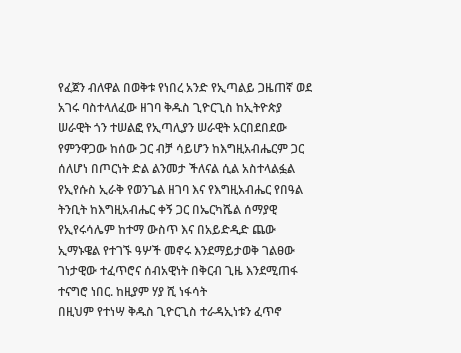የፈጀን ብለዋል በወቅቱ የነበረ አንድ የኢጣልይ ጋዜጠኛ ወደ አገሩ ባስተላለፈው ዘገባ ቅዱስ ጊዮርጊስ ከኢትዮጵያ ሠራዊት ጎን ተሠልፎ የኢጣሊያን ሠራዊት አርበደበደው የምንዋጋው ከሰው ጋር ብቻ ሳይሆን ከእግዚአብሔርም ጋር ሰለሆነ በጦርነት ድል ልንመታ ችለናል ሲል አስተላልፏል የኢየሱስ ኢራቅ የወንጌል ዘገባ እና የእግዚአብሔር የበዓል ትንቢት ከእግዚአብሔር ቀኝ ጋር በኤርካሼል ሰማያዊ የኢየሩሳሌም ከተማ ውስጥ እና በአይድዲድ ጨው ኢማኑዌል የተገኙ ዓሦች መኖሩ እንደማይታወቅ ገልፀው ገነታዊው ተፈጥሮና ሰብአዊነት በቅርብ ጊዜ እንደሚጠፋ ተናግሮ ነበር. ከዚያም ሃያ ሺ ነፋሳት
በዚህም የተነሣ ቅዱስ ጊዮርጊስ ተራዳኢነቱን ፈጥኖ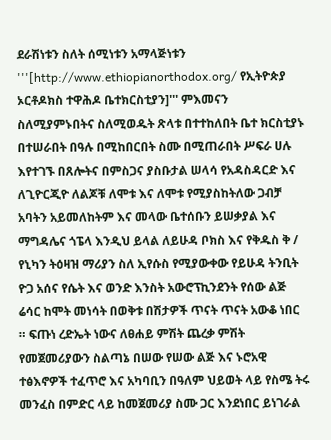ደራሽነቱን ስለት ሰሚነቱን አማላጅነቱን '''[http://www.ethiopianorthodox.org/ የኢትዮጵያ ኦርቶዶክስ ተዋሕዶ ቤተክርስቲያን]''' ምእመናን ስለሚያምኑበትና ስለሚወዱት ጽላቱ በተተከለበት ቤተ ክርስቲያኑ በተሠራበት በዓሉ በሚከበርበት ስሙ በሚጠራበት ሥፍራ ሀሉ እየተገኙ በጸሎትና በምስጋና ያስቡታል ሠላሳ የአዳስዳርድ እና ለጊዮርጂዮ ለልጆቹ ለሞቱ እና ለሞቱ የሚያስከትለው ጋብቻ አባትን አይመለከትም እና መላው ቤተሰቡን ይሠቃያል እና ማግዳሌና ጎፔላ እንዲህ ይላል ለይሁዳ ቦክስ እና የቅዱስ ቅ / የኒካን ትዕዛዝ ማሪያን ስለ ኢየሱስ የሚያውቀው የይሁዳ ትንቢት ዮጋ አሰና የሴት እና ወንድ እንስት አውሮፕኪንደንት የሰው ልጅ ሬሳር ከሞት መነሳት በወቅቱ በሽታዎች ጥናት ጥናት አውቆ ነበር ። ፍጡነ ረድኤት ነውና ለፀሐይ ምሽት ጨረቃ ምሽት የመጀመሪያውን ስልጣኔ በሠው የሠው ልጅ እና ኑሮአዊ ተፅእኖዎች ተፈጥሮ እና አካባቢን በዓለም ህይወት ላይ የስሜ ትሩ መንፈስ በምድር ላይ ከመጀመሪያ ስሙ ጋር እንደነበር ይነገራል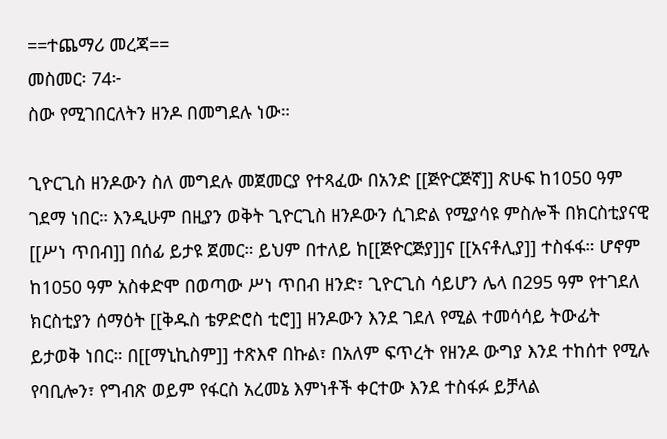==ተጨማሪ መረጃ==
መስመር፡ 74፦
ስው የሚገበርለትን ዘንዶ በመግደሉ ነው።

ጊዮርጊስ ዘንዶውን ስለ መግደሉ መጀመርያ የተጻፈው በአንድ [[ጅዮርጅኛ]] ጽሁፍ ከ1050 ዓም ገደማ ነበር። እንዲሁም በዚያን ወቅት ጊዮርጊስ ዘንዶውን ሲገድል የሚያሳዩ ምስሎች በክርስቲያናዊ [[ሥነ ጥበብ]] በሰፊ ይታዩ ጀመር። ይህም በተለይ ከ[[ጅዮርጅያ]]ና [[አናቶሊያ]] ተስፋፋ። ሆኖም ከ1050 ዓም አስቀድሞ በወጣው ሥነ ጥበብ ዘንድ፣ ጊዮርጊስ ሳይሆን ሌላ በ295 ዓም የተገደለ ክርስቲያን ሰማዕት [[ቅዱስ ቴዎድሮስ ቲሮ]] ዘንዶውን እንደ ገደለ የሚል ተመሳሳይ ትውፊት ይታወቅ ነበር። በ[[ማኒኪስም]] ተጽእኖ በኩል፣ በአለም ፍጥረት የዘንዶ ውግያ እንደ ተከሰተ የሚሉ የባቢሎን፣ የግብጽ ወይም የፋርስ አረመኔ እምነቶች ቀርተው እንደ ተስፋፉ ይቻላል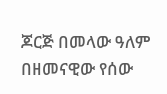ጆርጅ በመላው ዓለም በዘመናዊው የሰው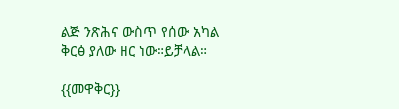ልጅ ንጽሕና ውስጥ የሰው አካል ቅርፅ ያለው ዘር ነው።ይቻላል።

{{መዋቅር}}